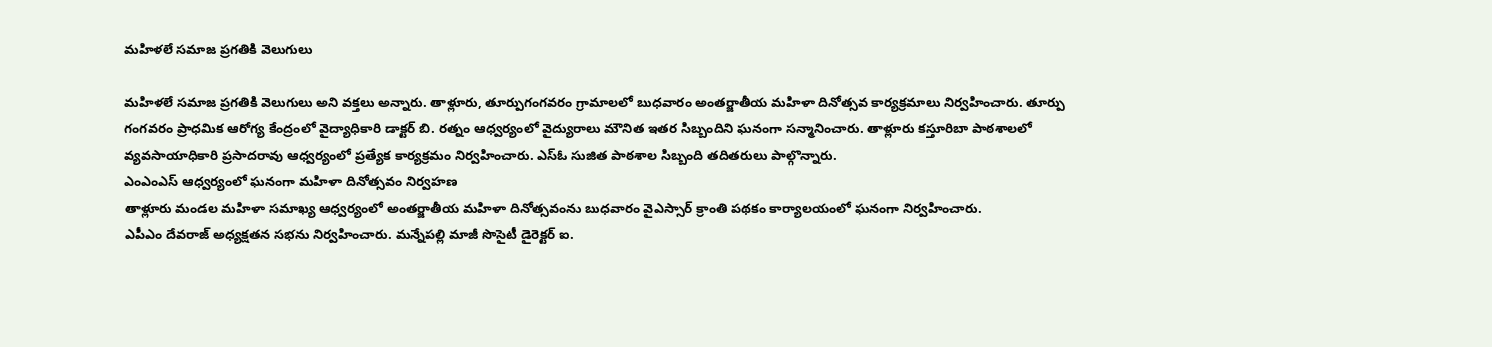మహిళలే సమాజ ప్రగతికి వెలుగులు

మహిళలే సమాజ ప్రగతికి వెలుగులు అని వక్తలు అన్నారు. తాళ్లూరు, తూర్పుగంగవరం గ్రామాలలో బుధవారం అంతర్జాతీయ మహిళా దినోత్సవ కార్యక్రమాలు నిర్వహించారు. తూర్పు గంగవరం ప్రాధమిక ఆరోగ్య కేంద్రంలో వైద్యాధికారి డాక్టర్ బి. రత్నం ఆధ్వర్యంలో వైద్యురాలు మౌనిత ఇతర సిబ్బందిని ఘనంగా సన్మానించారు. తాళ్లూరు కస్తూరిబా పాఠశాలలో వ్యవసాయాధికారి ప్రసాదరావు ఆధ్వర్యంలో ప్రత్యేక కార్యక్రమం నిర్వహించారు. ఎస్ఓ సుజిత పాఠశాల సిబ్బంది తదితరులు పాల్గొన్నారు.
ఎంఎంఎస్ ఆధ్వర్యంలో ఘనంగా మహిళా దినోత్సవం నిర్వహణ
తాళ్లూరు మండల మహిళా సమాఖ్య ఆధ్వర్యంలో అంతర్జాతీయ మహిళా దినోత్సవంను బుధవారం వైఎస్సార్ క్రాంతి పథకం కార్యాలయంలో ఘనంగా నిర్వహించారు.
ఎపీఎం దేవరాజ్ అధ్యక్షతన సభను నిర్వహించారు. మన్నేపల్లి మాజీ సొసైటీ డైరెక్టర్ ఐ.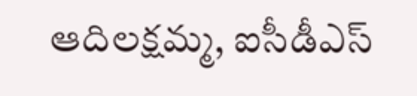ఆదిలక్షమ్మ, ఐసీడీఎస్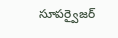సూపర్వైజర్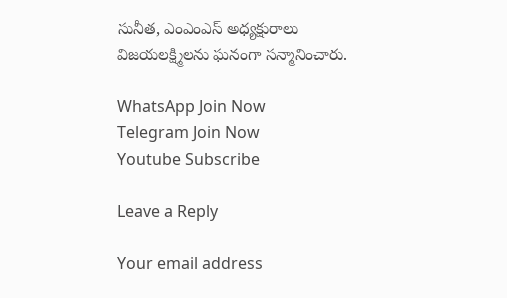సునీత, ఎంఎంఎస్ అధ్యక్షురాలు
విజయలక్ష్మిలను ఘనంగా సన్మానించారు.

WhatsApp Join Now
Telegram Join Now
Youtube Subscribe

Leave a Reply

Your email address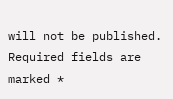will not be published. Required fields are marked *